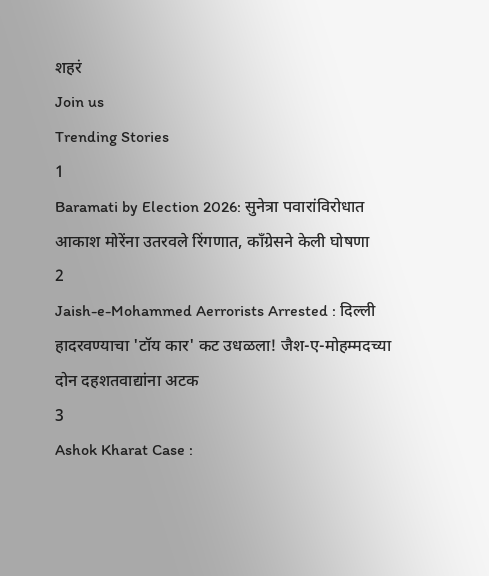शहरं
Join us
Trending Stories
1
Baramati by Election 2026: सुनेत्रा पवारांविरोधात आकाश मोरेंना उतरवले रिंगणात, काँग्रेसने केली घोषणा
2
Jaish-e-Mohammed Aerrorists Arrested : दिल्ली हादरवण्याचा 'टॉय कार' कट उधळला! जैश-ए-मोहम्मदच्या दोन दहशतवाद्यांना अटक
3
Ashok Kharat Case :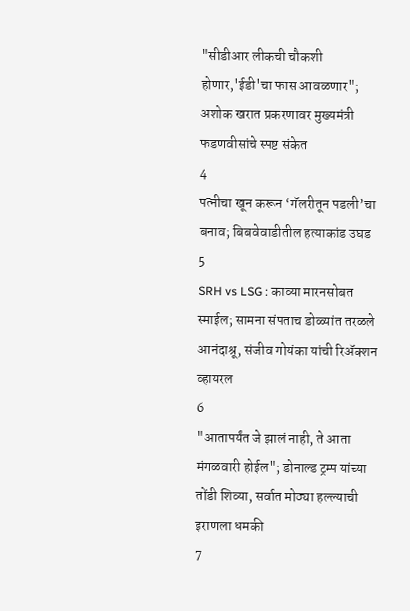"सीडीआर लीकची चौकशी होणार,'ईडी'चा फास आवळणार"; अशोक खरात प्रकरणावर मुख्यमंत्री फडणवीसांचे स्पष्ट संकेत
4
पत्नीचा खून करून ‘गॅलरीतून पडली’चा बनाव; बिबवेवाडीतील हत्याकांड उघड
5
SRH vs LSG : काव्या मारनसोबत स्माईल; सामना संपताच डोळ्यांत तरळले आनंदाश्रू, संजीव गोयंका यांची रिॲक्शन व्हायरल
6
"आतापर्यंत जे झालं नाही, ते आता मंगळवारी होईल"; डोनाल्ड ट्रम्प यांच्या तोंडी शिव्या, सर्वात मोठ्या हल्ल्याची इराणला धमकी
7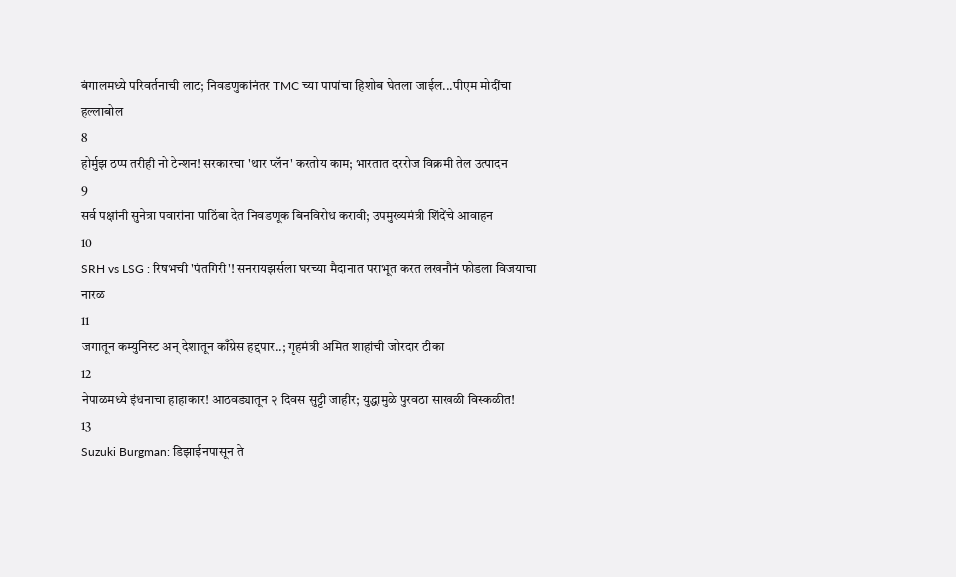बंगालमध्ये परिवर्तनाची लाट; निवडणुकांनंतर TMC च्या पापांचा हिशोब घेतला जाईल...पीएम मोदींचा हल्लाबोल
8
होर्मुझ ठप्प तरीही नो टेन्शन! सरकारचा 'थार प्लॅन' करतोय काम; भारतात दररोज विक्रमी तेल उत्पादन
9
सर्व पक्षांनी सुनेत्रा पवारांना पाठिंबा देत निवडणूक बिनविरोध करावी; उपमुख्यमंत्री शिंदेंचे आवाहन
10
SRH vs LSG : रिषभची 'पंतगिरी'! सनरायझर्सला घरच्या मैदानात पराभूत करत लखनौनं फोडला विजयाचा नारळ
11
जगातून कम्युनिस्ट अन् देशातून काँग्रेस हद्दपार..; गृहमंत्री अमित शाहांची जोरदार टीका
12
नेपाळमध्ये इंधनाचा हाहाकार! आठवड्यातून २ दिवस सुट्टी जाहीर; युद्धामुळे पुरवठा साखळी विस्कळीत!
13
Suzuki Burgman: डिझाईनपासून ते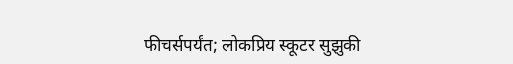फीचर्सपर्यंत; लोकप्रिय स्कूटर सुझुकी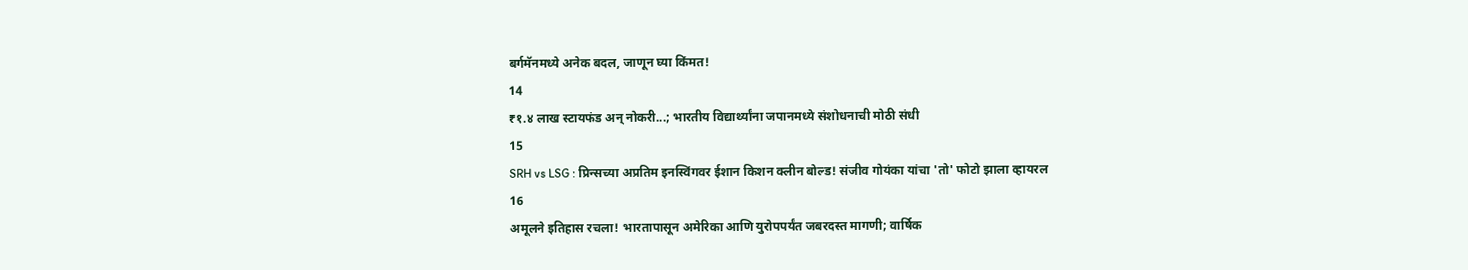बर्गमॅनमध्ये अनेक बदल, जाणून घ्या किंमत!
14
₹१.४ लाख स्टायफंड अन् नोकरी...; भारतीय विद्यार्थ्यांना जपानमध्ये संशोधनाची मोठी संधी
15
SRH vs LSG : प्रिन्सच्या अप्रतिम इनस्विंगवर ईशान किशन क्लीन बोल्ड! संजीव गोयंका यांचा 'तो' फोटो झाला व्हायरल
16
अमूलने इतिहास रचला! भारतापासून अमेरिका आणि युरोपपर्यंत जबरदस्त मागणी; वार्षिक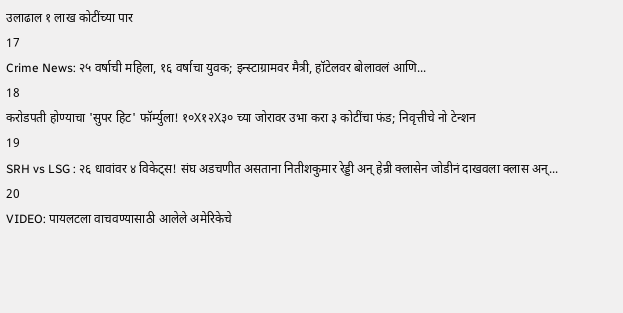उलाढाल १ लाख कोटींच्या पार
17
Crime News: २५ वर्षाची महिला, १६ वर्षाचा युवक; इन्स्टाग्रामवर मैत्री, हॉटेलवर बोलावलं आणि...
18
करोडपती होण्याचा 'सुपर हिट' फॉर्म्युला! १०X१२X३० च्या जोरावर उभा करा ३ कोटींचा फंड; निवृत्तीचे नो टेन्शन
19
SRH vs LSG : २६ धावांवर ४ विकेट्स! संघ अडचणीत असताना नितीशकुमार रेड्डी अन् हेन्री क्लासेन जोडीनं दाखवला क्लास अन्...
20
VIDEO: पायलटला वाचवण्यासाठी आलेले अमेरिकेचे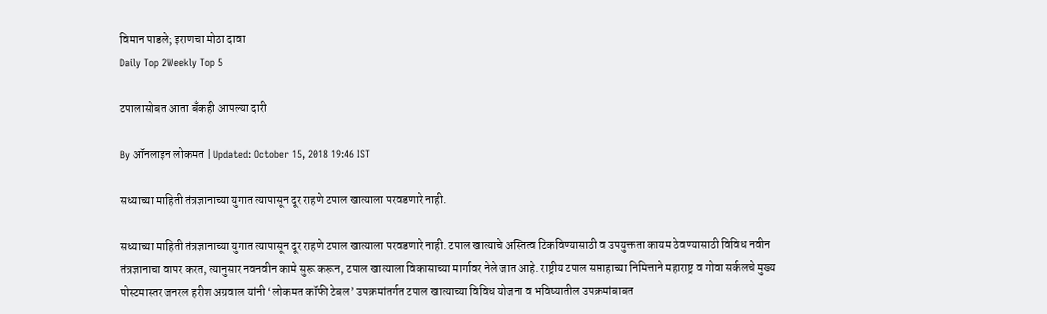विमान पाडले; इराणचा मोठा दावा
Daily Top 2Weekly Top 5

टपालासोबत आता बँकही आपल्या दारी

By ऑनलाइन लोकमत | Updated: October 15, 2018 19:46 IST

सध्याच्या माहिती तंत्रज्ञानाच्या युगात त्यापासून दूर राहणे टपाल खात्याला परवडणारे नाही.

सध्याच्या माहिती तंत्रज्ञानाच्या युगात त्यापासून दूर राहणे टपाल खात्याला परवडणारे नाही. टपाल खात्याचे अस्तित्व टिकविण्यासाठी व उपयुक्तता कायम ठेवण्यासाठी विविध नवीन तंत्रज्ञानाचा वापर करत, त्यानुसार नवनवीन कामे सुरू करून, टपाल खात्याला विकासाच्या मार्गावर नेले जात आहे. राष्ट्रीय टपाल सप्ताहाच्या निमित्ताने महाराष्ट्र व गोवा सर्कलचे मुख्य पोस्टमास्तर जनरल हरीश अग्रवाल यांनी ‘लोकमत कॉफी टेबल’ उपक्रमांतर्गत टपाल खात्याच्या विविध योजना व भविष्यातील उपक्रमांबाबत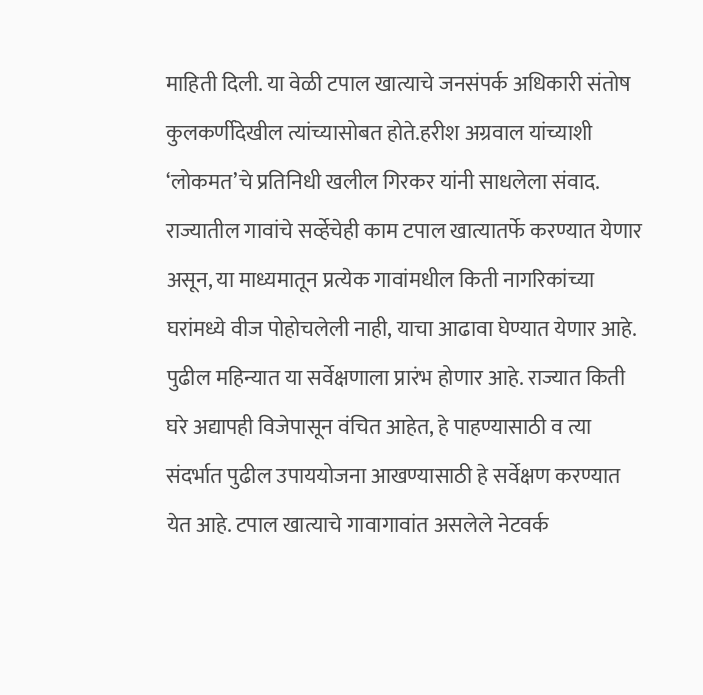माहिती दिली. या वेळी टपाल खात्याचे जनसंपर्क अधिकारी संतोष कुलकर्णीदेखील त्यांच्यासोबत होते.हरीश अग्रवाल यांच्याशी ‘लोकमत’चे प्रतिनिधी खलील गिरकर यांनी साधलेला संवाद. राज्यातील गावांचे सर्व्हेचेही काम टपाल खात्यातर्फे करण्यात येणार असून, या माध्यमातून प्रत्येक गावांमधील किती नागरिकांच्या घरांमध्ये वीज पोहोचलेली नाही, याचा आढावा घेण्यात येणार आहे. पुढील महिन्यात या सर्वेक्षणाला प्रारंभ होणार आहे. राज्यात किती घरे अद्यापही विजेपासून वंचित आहेत, हे पाहण्यासाठी व त्या संदर्भात पुढील उपाययोजना आखण्यासाठी हे सर्वेक्षण करण्यात येत आहे. टपाल खात्याचे गावागावांत असलेले नेटवर्क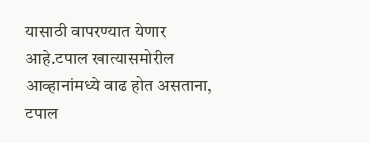यासाठी वापरण्यात येणार आहे.टपाल खात्यासमोरील आव्हानांमध्ये वाढ होत असताना, टपाल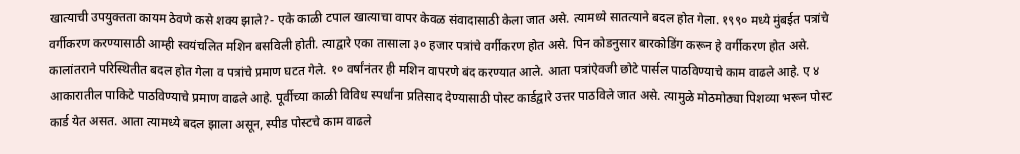खात्याची उपयुक्तता कायम ठेवणे कसे शक्य झाले?- एके काळी टपाल खात्याचा वापर केवळ संवादासाठी केला जात असे. त्यामध्ये सातत्याने बदल होत गेला. १९९० मध्ये मुंबईत पत्रांचे वर्गीकरण करण्यासाठी आम्ही स्वयंचलित मशिन बसविली होती. त्याद्वारे एका तासाला ३० हजार पत्रांचे वर्गीकरण होत असे. पिन कोडनुसार बारकोडिंग करून हे वर्गीकरण होत असे. कालांतराने परिस्थितीत बदल होत गेला व पत्रांचे प्रमाण घटत गेले. १० वर्षांनंतर ही मशिन वापरणे बंद करण्यात आले. आता पत्रांऐवजी छोटे पार्सल पाठविण्याचे काम वाढले आहे. ए ४ आकारातील पाकिटे पाठविण्याचे प्रमाण वाढले आहे. पूर्वीच्या काळी विविध स्पर्धांना प्रतिसाद देण्यासाठी पोस्ट कार्डद्वारे उत्तर पाठविले जात असे. त्यामुळे मोठमोठ्या पिशव्या भरून पोस्ट कार्ड येत असत. आता त्यामध्ये बदल झाला असून, स्पीड पोस्टचे काम वाढले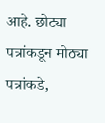आहे. छोट्या पत्रांकडून मोठ्या पत्रांकडे,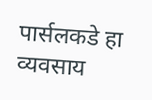पार्सलकडे हा व्यवसाय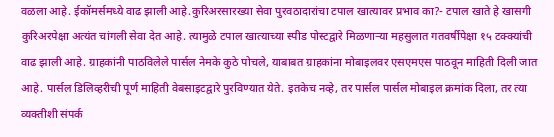वळला आहे. ईकॉमर्समध्ये वाढ झाली आहे.कुरिअरसारख्या सेवा पुरवठादारांचा टपाल खात्यावर प्रभाव का?- टपाल खाते हे खासगी कुरिअरपेक्षा अत्यंत चांगली सेवा देत आहे. त्यामुळे टपाल खात्याच्या स्पीड पोस्टद्वारे मिळणाऱ्या महसुलात गतवर्षीपेक्षा १५ टक्क्यांची वाढ झाली आहे. ग्राहकांनी पाठविलेले पार्सल नेमके कुठे पोचले, याबाबत ग्राहकांना मोबाइलवर एसएमएस पाठवून माहिती दिली जात आहे. पार्सल डिलिव्हरीची पूर्ण माहिती वेबसाइटद्वारे पुरविण्यात येते. इतकेच नव्हे, तर पार्सल पार्सल मोबाइल क्रमांक दिला, तर त्या व्यक्तीशी संपर्क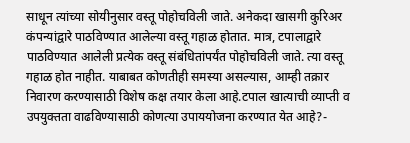साधून त्यांच्या सोयीनुसार वस्तू पोहोचविली जाते. अनेकदा खासगी कुरिअर कंपन्यांद्वारे पाठविण्यात आलेल्या वस्तू गहाळ होतात. मात्र, टपालाद्वारे पाठविण्यात आलेली प्रत्येक वस्तू संबंधितांपर्यंत पोहोचविली जाते. त्या वस्तू गहाळ होत नाहीत. याबाबत कोणतीही समस्या असल्यास, आम्ही तक्रार निवारण करण्यासाठी विशेष कक्ष तयार केला आहे.टपाल खात्याची व्याप्ती व उपयुक्तता वाढविण्यासाठी कोणत्या उपाययोजना करण्यात येत आहे?-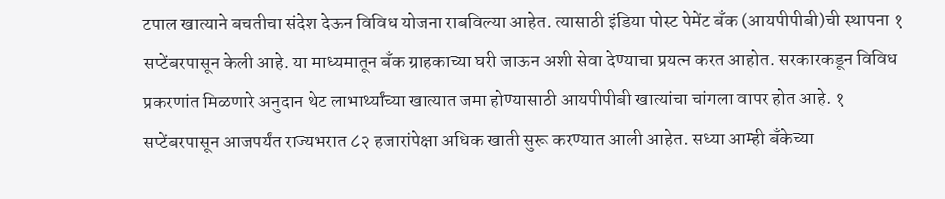टपाल खात्याने बचतीचा संदेश देऊन विविध योजना राबविल्या आहेत. त्यासाठी इंडिया पोस्ट पेमेंट बँक (आयपीपीबी)ची स्थापना १ सप्टेंबरपासून केली आहे. या माध्यमातून बँक ग्राहकाच्या घरी जाऊन अशी सेवा देण्याचा प्रयत्न करत आहोत. सरकारकडून विविध प्रकरणांत मिळणारे अनुदान थेट लाभार्थ्यांच्या खात्यात जमा होण्यासाठी आयपीपीबी खात्यांचा चांगला वापर होत आहे. १ सप्टेंबरपासून आजपर्यंत राज्यभरात ८२ हजारांपेक्षा अधिक खाती सुरू करण्यात आली आहेत. सध्या आम्ही बँकेच्या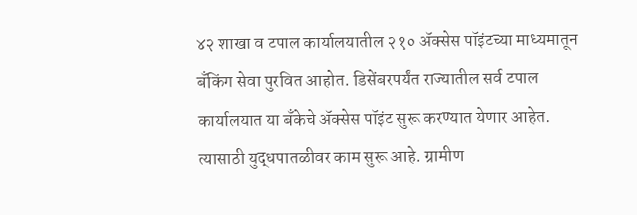४२ शाखा व टपाल कार्यालयातील २१० अ‍ॅक्सेस पॉइंटच्या माध्यमातून बँकिंग सेवा पुरवित आहोत. डिसेंबरपर्यंत राज्यातील सर्व टपाल कार्यालयात या बँकेचे अ‍ॅक्सेस पॉइंट सुरू करण्यात येणार आहेत. त्यासाठी युद्धपातळीवर काम सुरू आहे. ग्रामीण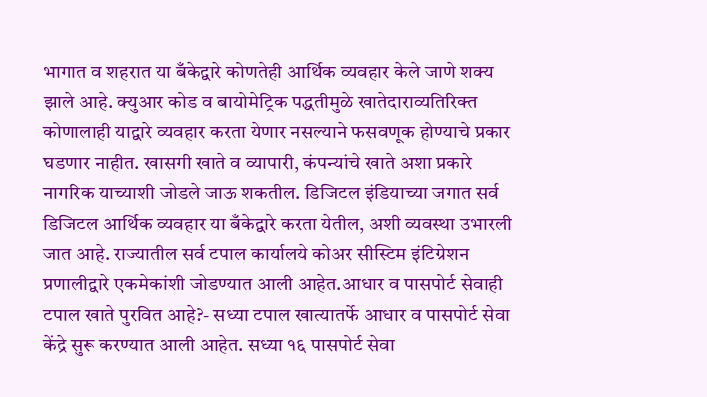भागात व शहरात या बँकेद्वारे कोणतेही आर्थिक व्यवहार केले जाणे शक्य झाले आहे. क्युआर कोड व बायोमेट्रिक पद्धतीमुळे खातेदाराव्यतिरिक्त कोणालाही याद्वारे व्यवहार करता येणार नसल्याने फसवणूक होण्याचे प्रकार घडणार नाहीत. खासगी खाते व व्यापारी, कंपन्यांचे खाते अशा प्रकारे नागरिक याच्याशी जोडले जाऊ शकतील. डिजिटल इंडियाच्या जगात सर्व डिजिटल आर्थिक व्यवहार या बँकेद्वारे करता येतील, अशी व्यवस्था उभारली जात आहे. राज्यातील सर्व टपाल कार्यालये कोअर सीस्टिम इंटिग्रेशन प्रणालीद्वारे एकमेकांशी जोडण्यात आली आहेत.आधार व पासपोर्ट सेवाही टपाल खाते पुरवित आहे?- सध्या टपाल खात्यातर्फे आधार व पासपोर्ट सेवा केंद्रे सुरू करण्यात आली आहेत. सध्या १६ पासपोर्ट सेवा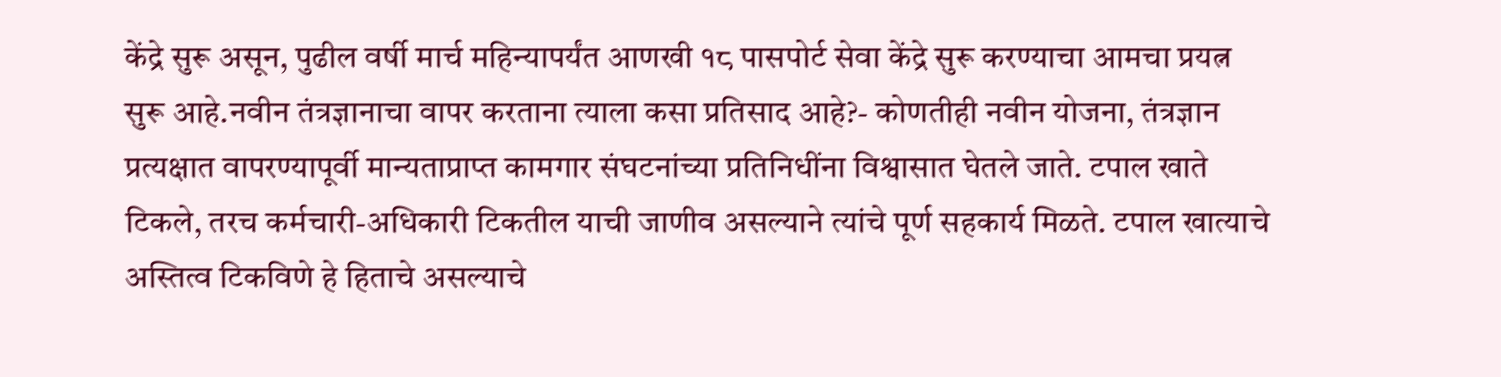केंद्रे सुरू असून, पुढील वर्षी मार्च महिन्यापर्यंत आणखी १८ पासपोर्ट सेवा केंद्रे सुरू करण्याचा आमचा प्रयत्न सुरू आहे.नवीन तंत्रज्ञानाचा वापर करताना त्याला कसा प्रतिसाद आहे?- कोणतीही नवीन योजना, तंत्रज्ञान प्रत्यक्षात वापरण्यापूर्वी मान्यताप्राप्त कामगार संघटनांच्या प्रतिनिधींना विश्वासात घेतले जाते. टपाल खाते टिकले, तरच कर्मचारी-अधिकारी टिकतील याची जाणीव असल्याने त्यांचे पूर्ण सहकार्य मिळते. टपाल खात्याचे अस्तित्व टिकविणे हे हिताचे असल्याचे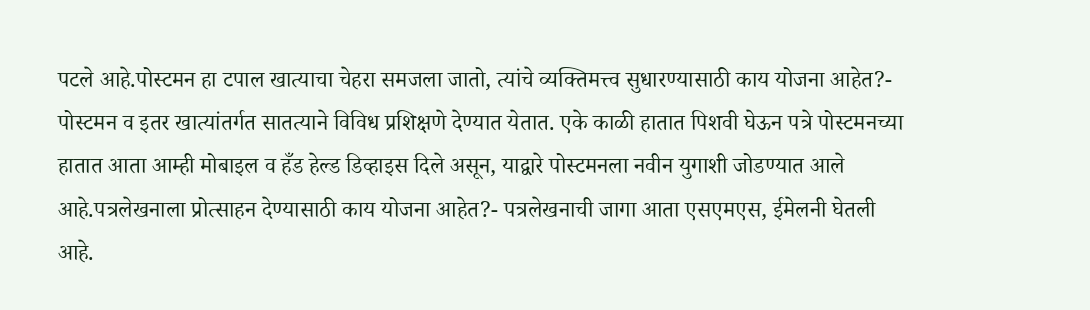पटले आहे.पोस्टमन हा टपाल खात्याचा चेहरा समजला जातो, त्यांचे व्यक्तिमत्त्व सुधारण्यासाठी काय योजना आहेत?- पोस्टमन व इतर खात्यांतर्गत सातत्याने विविध प्रशिक्षणे देण्यात येतात. एके काळी हातात पिशवी घेऊन पत्रे पोस्टमनच्या हातात आता आम्ही मोबाइल व हँड हेल्ड डिव्हाइस दिले असून, याद्वारे पोस्टमनला नवीन युगाशी जोडण्यात आले आहे.पत्रलेखनाला प्रोत्साहन देण्यासाठी काय योजना आहेत?- पत्रलेखनाची जागा आता एसएमएस, ईमेलनी घेतली आहे.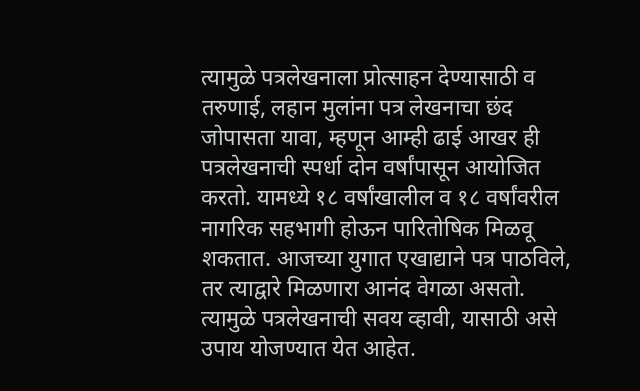त्यामुळे पत्रलेखनाला प्रोत्साहन देण्यासाठी व तरुणाई, लहान मुलांना पत्र लेखनाचा छंद जोपासता यावा, म्हणून आम्ही ढाई आखर ही पत्रलेखनाची स्पर्धा दोन वर्षांपासून आयोजित करतो. यामध्ये १८ वर्षांखालील व १८ वर्षांवरील नागरिक सहभागी होऊन पारितोषिक मिळवू शकतात. आजच्या युगात एखाद्याने पत्र पाठविले, तर त्याद्वारे मिळणारा आनंद वेगळा असतो. त्यामुळे पत्रलेखनाची सवय व्हावी, यासाठी असे उपाय योजण्यात येत आहेत.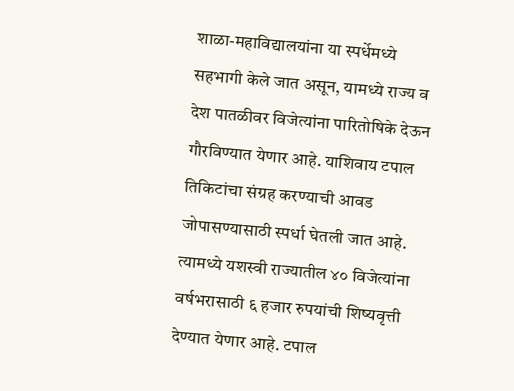शाळा-महाविद्यालयांना या स्पर्धेमध्ये सहभागी केले जात असून, यामध्ये राज्य व देश पातळीवर विजेत्यांना पारितोषिके देऊन गौरविण्यात येणार आहे. याशिवाय टपाल तिकिटांचा संग्रह करण्याची आवड जोपासण्यासाठी स्पर्धा घेतली जात आहे. त्यामध्ये यशस्वी राज्यातील ४० विजेत्यांना वर्षभरासाठी ६ हजार रुपयांची शिष्यवृत्ती देण्यात येणार आहे. टपाल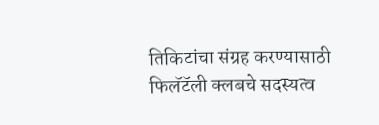तिकिटांचा संग्रह करण्यासाठी फिलॅटॅली क्लबचे सदस्यत्व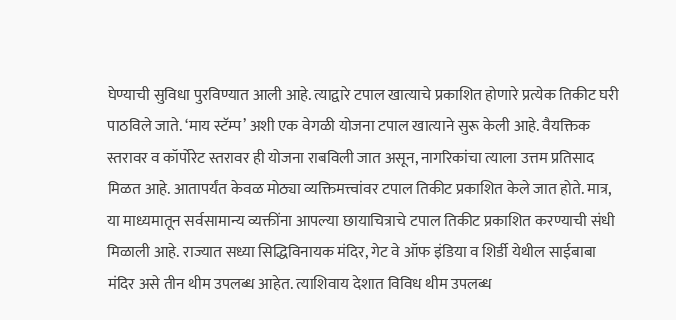घेण्याची सुविधा पुरविण्यात आली आहे. त्याद्वारे टपाल खात्याचे प्रकाशित होणारे प्रत्येक तिकीट घरी पाठविले जाते. ‘माय स्टॅम्प’ अशी एक वेगळी योजना टपाल खात्याने सुरू केली आहे. वैयक्तिक स्तरावर व कॉर्पोरेट स्तरावर ही योजना राबविली जात असून, नागरिकांचा त्याला उत्तम प्रतिसाद मिळत आहे. आतापर्यंत केवळ मोठ्या व्यक्तिमत्त्वांवर टपाल तिकीट प्रकाशित केले जात होते. मात्र, या माध्यमातून सर्वसामान्य व्यक्तींना आपल्या छायाचित्राचे टपाल तिकीट प्रकाशित करण्याची संधी मिळाली आहे. राज्यात सध्या सिद्धिविनायक मंदिर, गेट वे ऑफ इंडिया व शिर्डी येथील साईबाबा मंदिर असे तीन थीम उपलब्ध आहेत. त्याशिवाय देशात विविध थीम उपलब्ध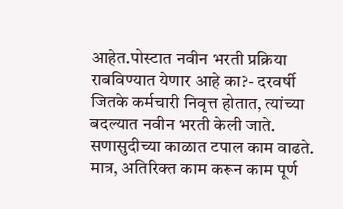आहेत.पोस्टात नवीन भरती प्रक्रिया राबविण्यात येणार आहे का?- दरवर्षी जितके कर्मचारी निवृत्त होतात, त्यांच्या बदल्यात नवीन भरती केली जाते. सणासुदीच्या काळात टपाल काम वाढते. मात्र, अतिरिक्त काम करून काम पूर्ण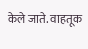केले जाते. वाहतूक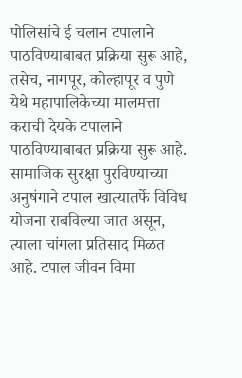पोलिसांचे ई चलान टपालाने पाठविण्याबाबत प्रक्रिया सुरू आहे, तसेच, नागपूर, कोल्हापूर व पुणे येथे महापालिकेच्या मालमत्ता कराची देयके टपालाने पाठविण्याबाबत प्रक्रिया सुरू आहे. सामाजिक सुरक्षा पुरविण्याच्या अनुषंगाने टपाल खात्यातर्फे विविध योजना राबविल्या जात असून, त्याला चांगला प्रतिसाद मिळत आहे. टपाल जीवन विमा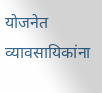योजनेत व्यावसायिकांना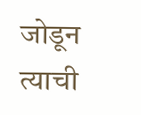जोडून त्याची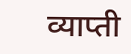व्याप्ती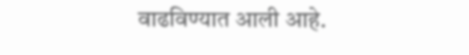वाढविण्यात आली आहे.